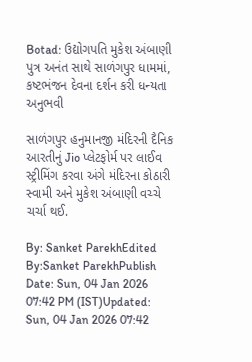Botad: ઉદ્યોગપતિ મુકેશ અંબાણી પુત્ર અનંત સાથે સાળંગપુર ધામમાં, કષ્ટભંજન દેવના દર્શન કરી ધન્યતા અનુભવી

સાળંગપુર હનુમાનજી મંદિરની દૈનિક આરતીનું Jio પ્લેટફોર્મ પર લાઈવ સ્ટ્રીમિંગ કરવા અંગે મંદિરના કોઠારી સ્વામી અને મુકેશ અંબાણી વચ્ચે ચર્ચા થઈ.

By: Sanket ParekhEdited By:Sanket ParekhPublish Date: Sun, 04 Jan 2026 07:42 PM (IST)Updated: Sun, 04 Jan 2026 07:42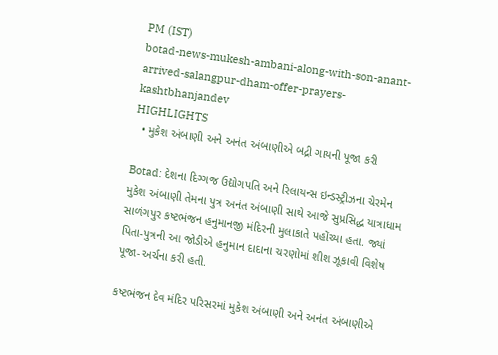PM (IST)
botad-news-mukesh-ambani-along-with-son-anant-arrived-salangpur-dham-offer-prayers-kashtbhanjandev
HIGHLIGHTS
  • મુકેશ અંબાણી અને અનંત અંબાણીએ બદ્રી ગાયની પૂજા કરી

Botad: દેશના દિગ્ગજ ઉદ્યોગપતિ અને રિલાયન્સ ઇન્ડસ્ટ્રીઝના ચેરમેન મુકેશ અંબાણી તેમના પુત્ર અનંત અંબાણી સાથે આજે સુપ્રસિદ્ધ યાત્રાધામ સાળંગપુર કષ્ટભંજન હનુમાનજી મંદિરની મુલાકાતે પહોંચ્યા હતા. જ્યાં પિતા-પુત્રની આ જોડીએ હનુમાન દાદાના ચરણોમાં શીશ ઝૂકાવી વિશેષ પૂજા-અર્ચના કરી હતી.

કષ્ટભંજન દેવ મંદિર પરિસરમાં મુકેશ અંબાણી અને અનંત અંબાણીએ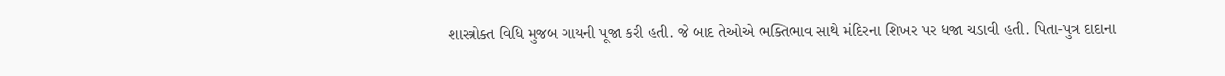શાસ્ત્રોક્ત વિધિ મુજબ ગાયની પૂજા કરી હતી. જે બાદ તેઓએ ભક્તિભાવ સાથે મંદિરના શિખર પર ધજા ચડાવી હતી. પિતા-પુત્ર દાદાના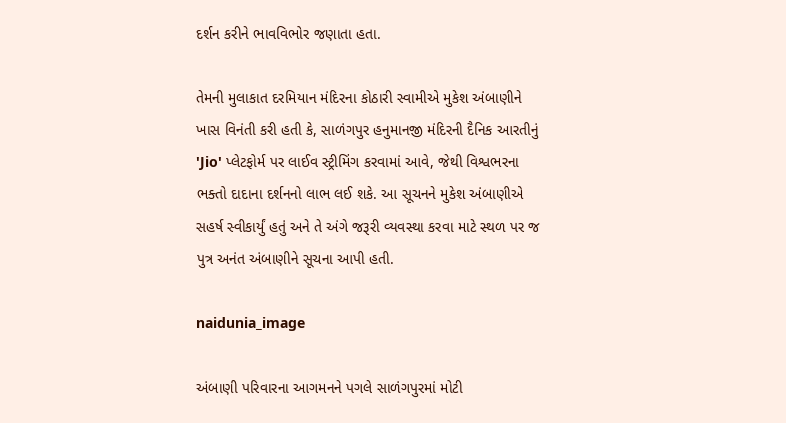દર્શન કરીને ભાવવિભોર જણાતા હતા.

તેમની મુલાકાત દરમિયાન મંદિરના કોઠારી સ્વામીએ મુકેશ અંબાણીને ખાસ વિનંતી કરી હતી કે, સાળંગપુર હનુમાનજી મંદિરની દૈનિક આરતીનું 'Jio' પ્લેટફોર્મ પર લાઈવ સ્ટ્રીમિંગ કરવામાં આવે, જેથી વિશ્વભરના ભક્તો દાદાના દર્શનનો લાભ લઈ શકે. આ સૂચનને મુકેશ અંબાણીએ સહર્ષ સ્વીકાર્યું હતું અને તે અંગે જરૂરી વ્યવસ્થા કરવા માટે સ્થળ પર જ પુત્ર અનંત અંબાણીને સૂચના આપી હતી.

naidunia_image

અંબાણી પરિવારના આગમનને પગલે સાળંગપુરમાં મોટી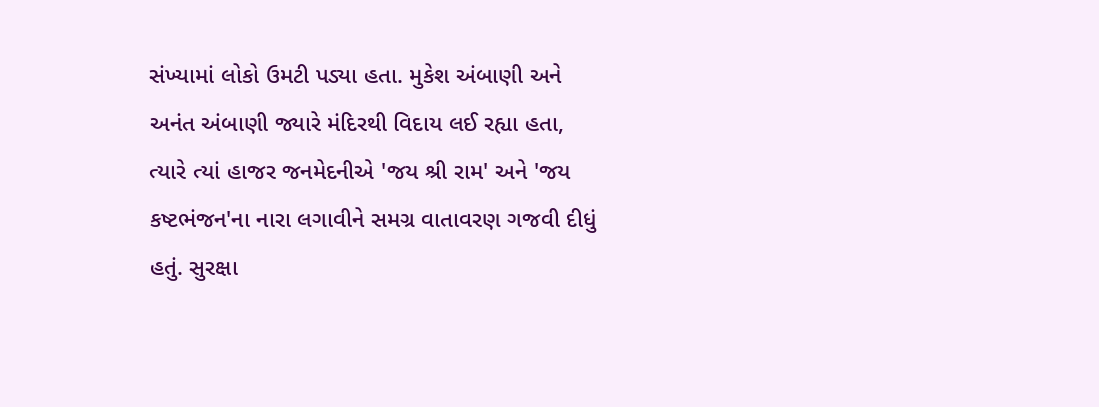સંખ્યામાં લોકો ઉમટી પડ્યા હતા. મુકેશ અંબાણી અને અનંત અંબાણી જ્યારે મંદિરથી વિદાય લઈ રહ્યા હતા, ત્યારે ત્યાં હાજર જનમેદનીએ 'જય શ્રી રામ' અને 'જય કષ્ટભંજન'ના નારા લગાવીને સમગ્ર વાતાવરણ ગજવી દીધું હતું. સુરક્ષા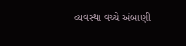વ્યવસ્થા વચ્ચે અંબાણી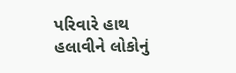પરિવારે હાથ હલાવીને લોકોનું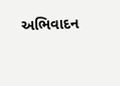અભિવાદન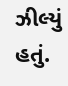ઝીલ્યું હતું.